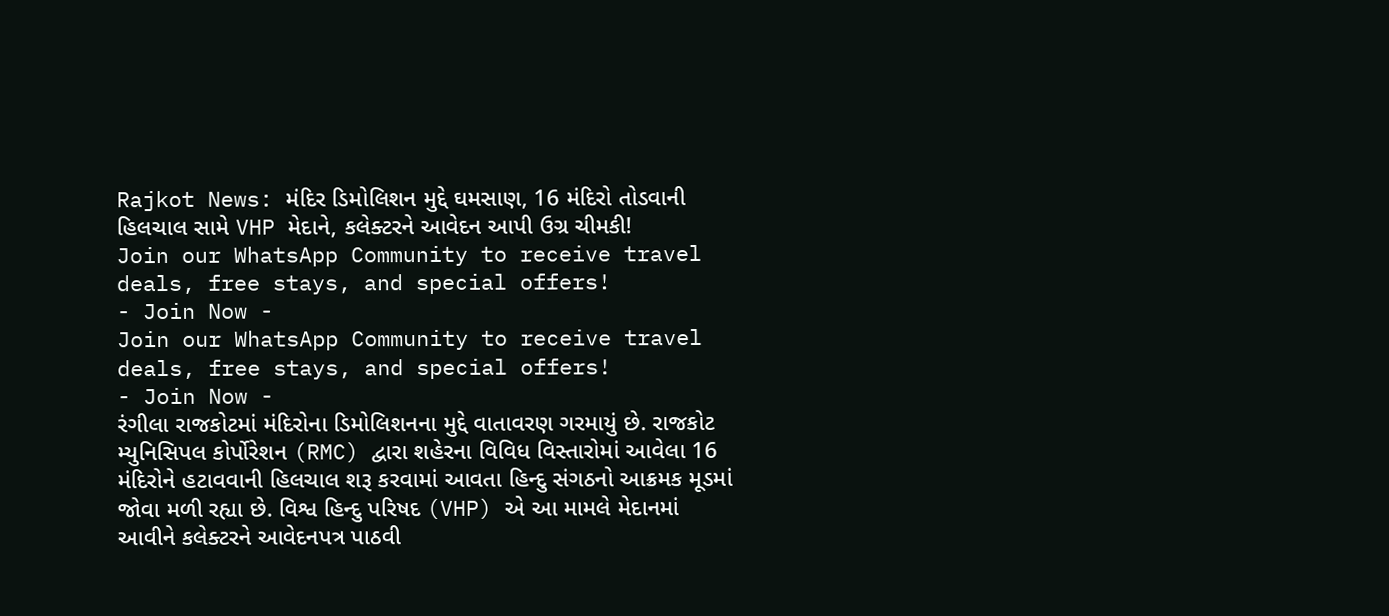Rajkot News: મંદિર ડિમોલિશન મુદ્દે ઘમસાણ, 16 મંદિરો તોડવાની હિલચાલ સામે VHP મેદાને, કલેક્ટરને આવેદન આપી ઉગ્ર ચીમકી!
Join our WhatsApp Community to receive travel deals, free stays, and special offers!
- Join Now -
Join our WhatsApp Community to receive travel deals, free stays, and special offers!
- Join Now -
રંગીલા રાજકોટમાં મંદિરોના ડિમોલિશનના મુદ્દે વાતાવરણ ગરમાયું છે. રાજકોટ મ્યુનિસિપલ કોર્પોરેશન (RMC) દ્વારા શહેરના વિવિધ વિસ્તારોમાં આવેલા 16 મંદિરોને હટાવવાની હિલચાલ શરૂ કરવામાં આવતા હિન્દુ સંગઠનો આક્રમક મૂડમાં જોવા મળી રહ્યા છે. વિશ્વ હિન્દુ પરિષદ (VHP) એ આ મામલે મેદાનમાં આવીને કલેક્ટરને આવેદનપત્ર પાઠવી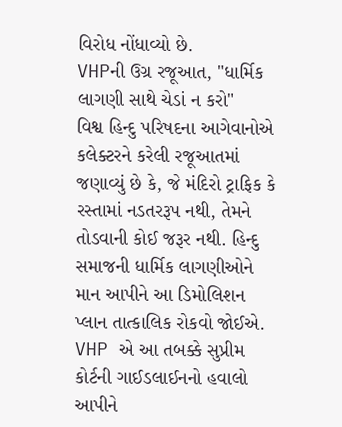વિરોધ નોંધાવ્યો છે.
VHPની ઉગ્ર રજૂઆત, "ધાર્મિક લાગણી સાથે ચેડાં ન કરો"
વિશ્વ હિન્દુ પરિષદના આગેવાનોએ કલેક્ટરને કરેલી રજૂઆતમાં જણાવ્યું છે કે, જે મંદિરો ટ્રાફિક કે રસ્તામાં નડતરરૂપ નથી, તેમને તોડવાની કોઈ જરૂર નથી. હિન્દુ સમાજની ધાર્મિક લાગણીઓને માન આપીને આ ડિમોલિશન પ્લાન તાત્કાલિક રોકવો જોઈએ. VHP એ આ તબક્કે સુપ્રીમ કોર્ટની ગાઈડલાઈનનો હવાલો આપીને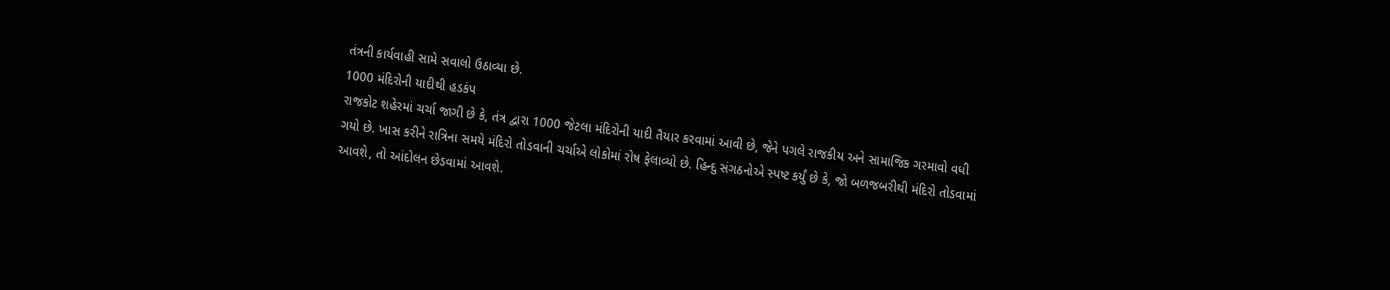તંત્રની કાર્યવાહી સામે સવાલો ઉઠાવ્યા છે.
1000 મંદિરોની યાદીથી હડકંપ
રાજકોટ શહેરમાં ચર્ચા જાગી છે કે, તંત્ર દ્વારા 1000 જેટલા મંદિરોની યાદી તૈયાર કરવામાં આવી છે, જેને પગલે રાજકીય અને સામાજિક ગરમાવો વધી ગયો છે. ખાસ કરીને રાત્રિના સમયે મંદિરો તોડવાની ચર્ચાએ લોકોમાં રોષ ફેલાવ્યો છે. હિન્દુ સંગઠનોએ સ્પષ્ટ કર્યું છે કે, જો બળજબરીથી મંદિરો તોડવામાં આવશે, તો આંદોલન છેડવામાં આવશે.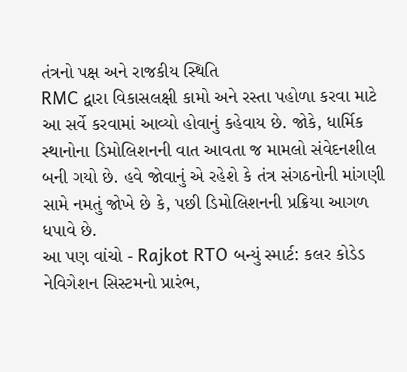તંત્રનો પક્ષ અને રાજકીય સ્થિતિ
RMC દ્વારા વિકાસલક્ષી કામો અને રસ્તા પહોળા કરવા માટે આ સર્વે કરવામાં આવ્યો હોવાનું કહેવાય છે. જોકે, ધાર્મિક સ્થાનોના ડિમોલિશનની વાત આવતા જ મામલો સંવેદનશીલ બની ગયો છે. હવે જોવાનું એ રહેશે કે તંત્ર સંગઠનોની માંગણી સામે નમતું જોખે છે કે, પછી ડિમોલિશનની પ્રક્રિયા આગળ ધપાવે છે.
આ પણ વાંચો - Rajkot RTO બન્યું સ્માર્ટ: કલર કોડેડ નેવિગેશન સિસ્ટમનો પ્રારંભ,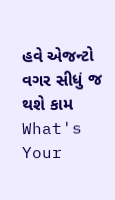હવે એજન્ટો વગર સીધું જ થશે કામ
What's Your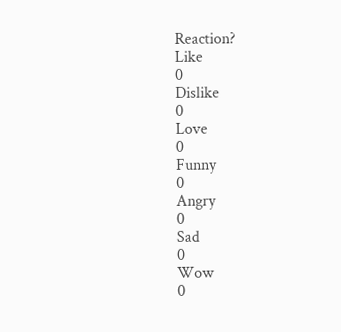Reaction?
Like
0
Dislike
0
Love
0
Funny
0
Angry
0
Sad
0
Wow
0